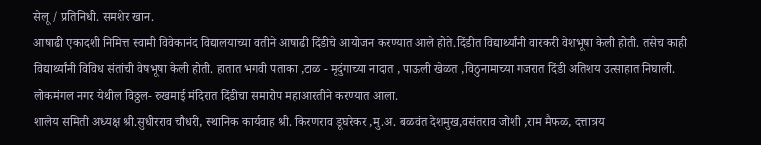सेलू / प्रतिनिधी. समशेर खान.
आषाढी एकादशी निमित्त स्वामी विवेकानंद विद्यालयाच्या वतीने आषाढी दिंडीचे आयोजन करण्यात आले होते.दिंडीत विद्यार्थ्यांनी वारकरी वेशभूषा केली होती. तसेच काही विद्यार्थ्यांनी विविध संतांची वेषभूषा केली होती. हातात भगवी पताका ,टाळ - मृदुंगाच्या नादात , पाऊली खेळत ,विठुनामाच्या गजरात दिंडी अतिशय उत्साहात निघाली. लोकमंगल नगर येथील विठ्ठल- रुखमाई मंदिरात दिंडीचा समारोप महाआरतीने करण्यात आला.
शालेय समिती अध्यक्ष श्री.सुधीरराव चौधरी, स्थानिक कार्यवाह श्री. किरणराव डूघरेकर ,मु.अ. बळवंत देशमुख,वसंतराव जोशी ,राम मैफळ, दत्तात्रय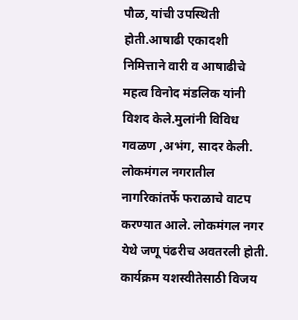पौळ, यांची उपस्थिती होती.आषाढी एकादशी निमित्ताने वारी व आषाढीचे महत्व विनोद मंडलिक यांनी विशद केले.मुलांनी विविध गवळण ,अभंग, सादर केली. लोकमंगल नगरातील नागरिकांतर्फे फराळाचे वाटप करण्यात आले. लोकमंगल नगर येथे जणू पंढरीच अवतरली होती.
कार्यक्रम यशस्वीतेसाठी विजय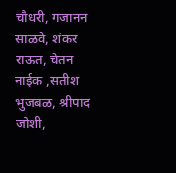चौधरी, गजानन साळवे, शंकर राऊत, चेतन नाईक ,सतीश भुजबळ, श्रीपाद जोशी,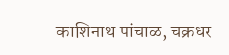काशिनाथ पांचाळ, चक्रधर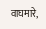वाघमारे,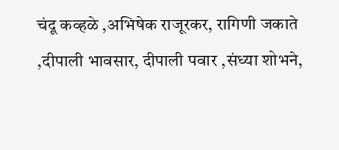चंदू कव्हळे ,अभिषेक राजूरकर, रागिणी जकाते ,दीपाली भावसार, दीपाली पवार ,संध्या शोभने,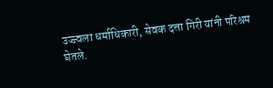उज्ज्वला धर्माधिकारी, सेवक दत्ता गिरी यांनी परिश्रम घेतले.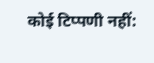कोई टिप्पणी नहीं: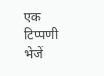एक टिप्पणी भेजें